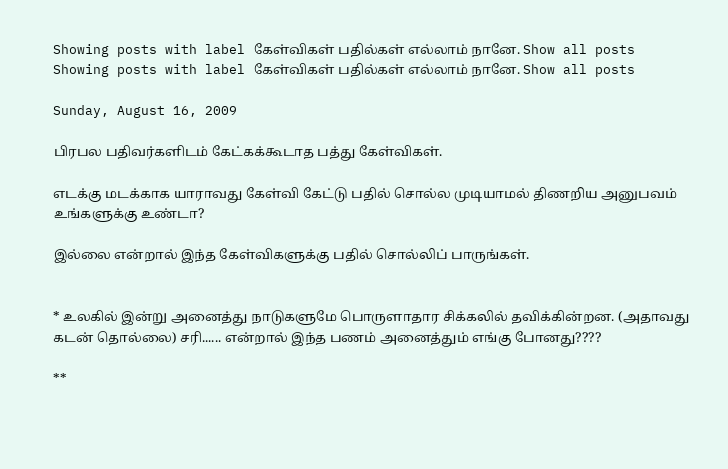Showing posts with label கேள்விகள் பதில்கள் எல்லாம் நானே. Show all posts
Showing posts with label கேள்விகள் பதில்கள் எல்லாம் நானே. Show all posts

Sunday, August 16, 2009

பிரபல பதிவர்களிடம் கேட்கக்கூடாத பத்து கேள்விகள்.

எடக்கு மடக்காக யாராவது கேள்வி கேட்டு பதில் சொல்ல முடியாமல் திணறிய அனுபவம் உங்களுக்கு உண்டா?

இல்லை என்றால் இந்த கேள்விகளுக்கு பதில் சொல்லிப் பாருங்கள்.


* உலகில் இன்று அனைத்து நாடுகளுமே பொருளாதார சிக்கலில் தவிக்கின்றன. (அதாவது கடன் தொல்லை) சரி...... என்றால் இந்த பணம் அனைத்தும் எங்கு போனது????

**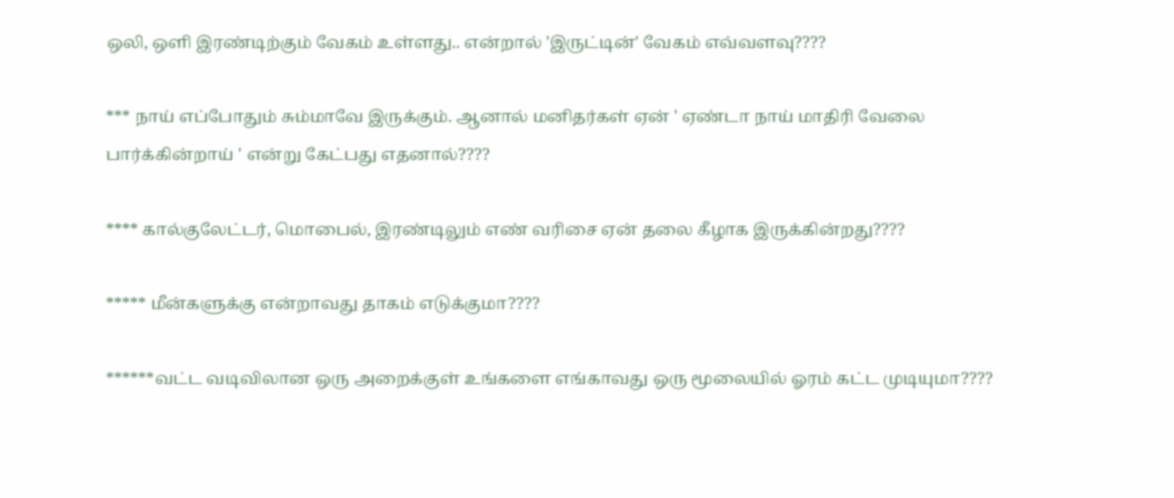ஒலி, ஒளி இரண்டிற்கும் வேகம் உள்ளது.. என்றால் 'இருட்டின்' வேகம் எவ்வளவு????

*** நாய் எப்போதும் சும்மாவே இருக்கும். ஆனால் மனிதர்கள் ஏன் ' ஏண்டா நாய் மாதிரி வேலை பார்க்கின்றாய் ' என்று கேட்பது எதனால்????

**** கால்குலேட்டர், மொபைல், இரண்டிலும் எண் வரிசை ஏன் தலை கீழாக இருக்கின்றது????

***** மீன்களுக்கு என்றாவது தாகம் எடுக்குமா????

******வட்ட வடிவிலான ஒரு அறைக்குள் உங்களை எங்காவது ஒரு மூலையில் ஓரம் கட்ட முடியுமா????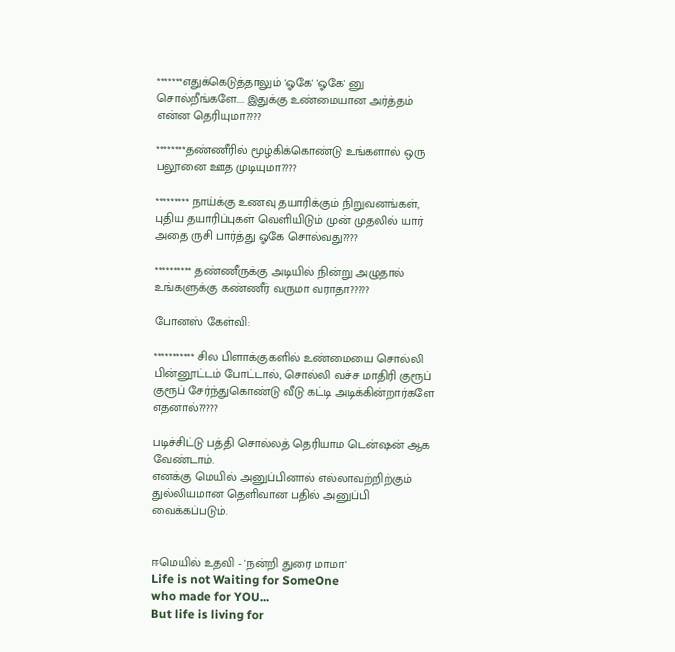*******எதுக்கெடுத்தாலும் 'ஓகே' 'ஓகே' னு சொல்றீங்களே.... இதுக்கு உண்மையான அர்த்தம் என்ன தெரியுமா????

********தண்ணீரில் மூழ்கிக்கொண்டு உங்களால் ஒரு பலூனை ஊத முடியுமா????

********* நாய்க்கு உணவு தயாரிக்கும் நிறுவனங்கள், புதிய தயாரிப்புகள் வெளியிடும் முன் முதலில் யார் அதை ருசி பார்த்து ஓகே சொல்வது????

********** தண்ணீருக்கு அடியில் நின்று அழுதால் உங்களுக்கு கண்ணீர் வருமா வராதா?????

போனஸ் கேள்வி:

*********** சில பிளாக்குகளில் உண்மையை சொல்லி பின்னூட்டம் போட்டால், சொல்லி வச்ச மாதிரி குரூப் குரூப் சேர்ந்துகொண்டு வீடு கட்டி அடிக்கின்றார்களே எதனால்?????

படிச்சிட்டு பத்தி சொல்லத் தெரியாம டென்ஷன் ஆக வேண்டாம்.
எனக்கு மெயில் அனுப்பினால் எல்லாவற்றிற்கும் துல்லியமான தெளிவான பதில் அனுப்பி வைக்கப்படும்.


ஈமெயில் உதவி - 'நன்றி துரை மாமா'
Life is not Waiting for SomeOne
who made for YOU...
But life is living for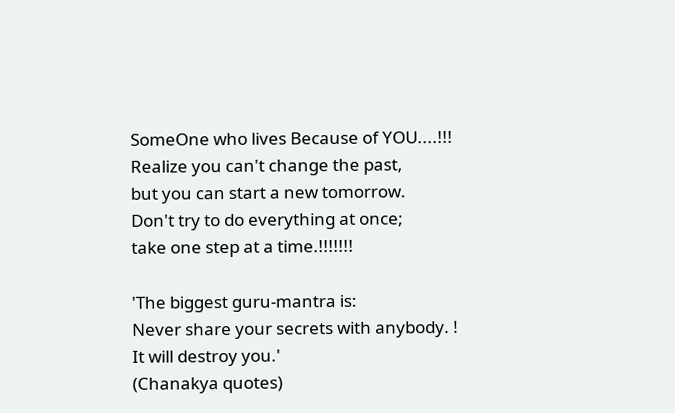SomeOne who lives Because of YOU....!!!
Realize you can't change the past,
but you can start a new tomorrow.
Don't try to do everything at once;
take one step at a time.!!!!!!!

'The biggest guru-mantra is:
Never share your secrets with anybody. !
It will destroy you.'
(Chanakya quotes)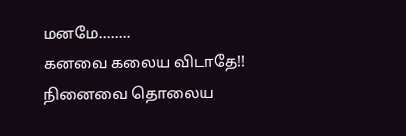மனமே........
கனவை கலைய விடாதே!!
நினைவை தொலைய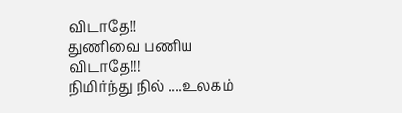விடாதே!!
துணிவை பணிய விடாதே!!!
நிமிர்ந்து நில் ....உலகம்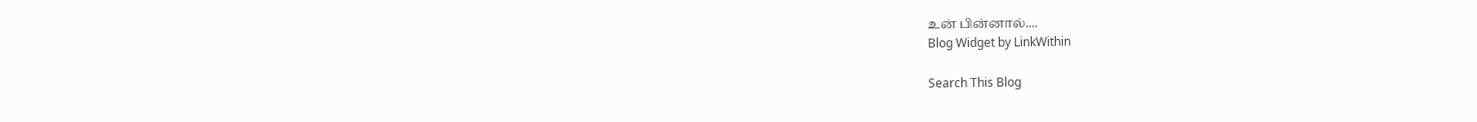உன் பின்னால்....
Blog Widget by LinkWithin

Search This Blog